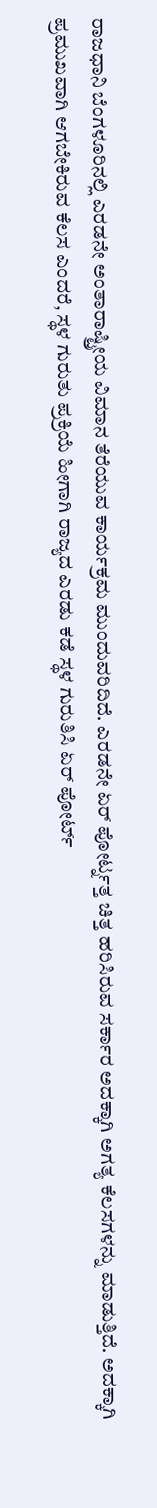ರಾಜಧಾನಿ ಬೆಂಗಳೂರಿನಲ್ಲಿ ಎರಡನೇ ಅಂತಾರಾಷ್ಟ್ರೀಯ ವಿಮಾನ ತೆರೆಯುವ ಕಾರ್ಯಕ್ರಮ ಮುಂದುವರಿದಿದೆ. ಎರಡನೇ ಏರ್ ಪೋರ್ಟ್ನತ್ತ ಚಿತ್ತ ಹರಿಸಿರುವ ಸರ್ಕಾರ ಅದಕ್ಕಾಗಿ ಅಗತ್ಯ ಕೆಲಸಗಳನ್ನು ಮಾಡುತ್ತಿದೆ. ಅದಕ್ಕಾಗಿ ಪ್ರಮುಖವಾಗಿ ಆಗಬೇಕಿರುವ ಕೆಲಸ ಎಂದರೆ, ಸ್ಥಳ ಗುರುತು ಪ್ರಕ್ರಿಯೆ ಹೀಗಾಗಿ ರಾಜ್ಯದ ಎರಡು ಕಡೆ ಸ್ಥಳ ಗುರುತಿಸಿ ಏರ್ ಪೋರ್ಟ್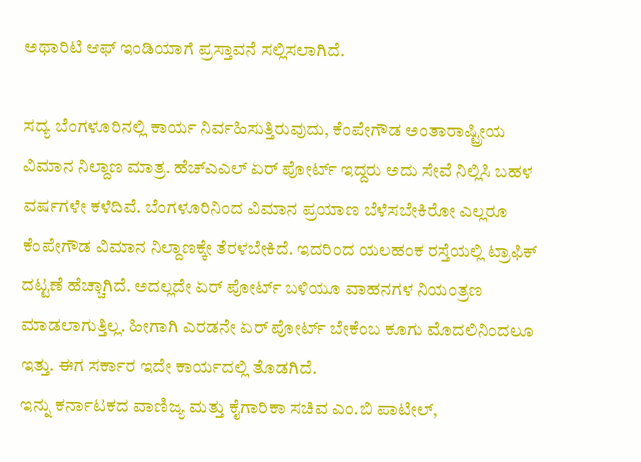ಅಥಾರಿಟಿ ಆಫ್ ಇಂಡಿಯಾಗೆ ಪ್ರಸ್ತಾವನೆ ಸಲ್ಲಿಸಲಾಗಿದೆ.

ಸದ್ಯ ಬೆಂಗಳೂರಿನಲ್ಲಿ ಕಾರ್ಯ ನಿರ್ವಹಿಸುತ್ತಿರುವುದು, ಕೆಂಪೇಗೌಡ ಅಂತಾರಾಷ್ಟ್ರೀಯ ವಿಮಾನ ನಿಲ್ದಾಣ ಮಾತ್ರ. ಹೆಚ್ಎಎಲ್ ಏರ್ ಪೋರ್ಟ್ ಇದ್ದರು ಅದು ಸೇವೆ ನಿಲ್ಲಿಸಿ ಬಹಳ ವರ್ಷಗಳೇ ಕಳೆದಿವೆ. ಬೆಂಗಳೂರಿನಿಂದ ವಿಮಾನ ಪ್ರಯಾಣ ಬೆಳೆಸಬೇಕಿರೋ ಎಲ್ಲರೂ ಕೆಂಪೇಗೌಡ ವಿಮಾನ ನಿಲ್ದಾಣಕ್ಕೇ ತೆರಳಬೇಕಿದೆ. ಇದರಿಂದ ಯಲಹಂಕ ರಸ್ತೆಯಲ್ಲಿ ಟ್ರಾಫಿಕ್ ದಟ್ಟಣೆ ಹೆಚ್ಚಾಗಿದೆ. ಅದಲ್ಲದೇ ಏರ್ ಪೋರ್ಟ್ ಬಳಿಯೂ ವಾಹನಗಳ ನಿಯಂತ್ರಣ ಮಾಡಲಾಗುತ್ತಿಲ್ಲ. ಹೀಗಾಗಿ ಎರಡನೇ ಏರ್ ಪೋರ್ಟ್ ಬೇಕೆಂಬ ಕೂಗು ಮೊದಲಿನಿಂದಲೂ ಇತ್ತು. ಈಗ ಸರ್ಕಾರ ಇದೇ ಕಾರ್ಯದಲ್ಲಿ ತೊಡಗಿದೆ.
ಇನ್ನು ಕರ್ನಾಟಕದ ವಾಣಿಜ್ಯ ಮತ್ತು ಕೈಗಾರಿಕಾ ಸಚಿವ ಎಂ.ಬಿ ಪಾಟೀಲ್,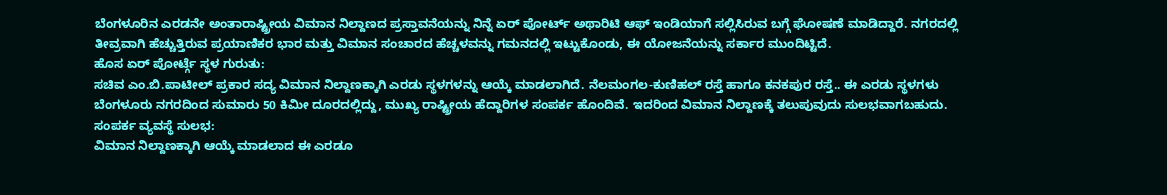ಬೆಂಗಳೂರಿನ ಎರಡನೇ ಅಂತಾರಾಷ್ಟ್ರೀಯ ವಿಮಾನ ನಿಲ್ದಾಣದ ಪ್ರಸ್ತಾವನೆಯನ್ನು ನಿನ್ನೆ ಏರ್ ಪೋರ್ಟ್ ಅಥಾರಿಟಿ ಆಫ್ ಇಂಡಿಯಾಗೆ ಸಲ್ಲಿಸಿರುವ ಬಗ್ಗೆ ಘೋಷಣೆ ಮಾಡಿದ್ದಾರೆ. ನಗರದಲ್ಲಿ ತೀವ್ರವಾಗಿ ಹೆಚ್ಚುತ್ತಿರುವ ಪ್ರಯಾಣಿಕರ ಭಾರ ಮತ್ತು ವಿಮಾನ ಸಂಚಾರದ ಹೆಚ್ಚಳವನ್ನು ಗಮನದಲ್ಲಿ ಇಟ್ಟುಕೊಂಡು, ಈ ಯೋಜನೆಯನ್ನು ಸರ್ಕಾರ ಮುಂದಿಟ್ಟಿದೆ.
ಹೊಸ ಏರ್ ಪೋರ್ಟ್ಗೆ ಸ್ಥಳ ಗುರುತು:
ಸಚಿವ ಎಂ.ಬಿ.ಪಾಟೀಲ್ ಪ್ರಕಾರ ಸದ್ಯ ವಿಮಾನ ನಿಲ್ದಾಣಕ್ಕಾಗಿ ಎರಡು ಸ್ಥಳಗಳನ್ನು ಆಯ್ಕೆ ಮಾಡಲಾಗಿದೆ. ನೆಲಮಂಗಲ-ಕುಣಿಹಲ್ ರಸ್ತೆ ಹಾಗೂ ಕನಕಪುರ ರಸ್ತೆ.. ಈ ಎರಡು ಸ್ಥಳಗಳು ಬೆಂಗಳೂರು ನಗರದಿಂದ ಸುಮಾರು 50 ಕಿಮೀ ದೂರದಲ್ಲಿದ್ದು, ಮುಖ್ಯ ರಾಷ್ಟ್ರೀಯ ಹೆದ್ದಾರಿಗಳ ಸಂಪರ್ಕ ಹೊಂದಿವೆ. ಇದರಿಂದ ವಿಮಾನ ನಿಲ್ದಾಣಕ್ಕೆ ತಲುಪುವುದು ಸುಲಭವಾಗಬಹುದು.
ಸಂಪರ್ಕ ವ್ಯವಸ್ಥೆ ಸುಲಭ:
ವಿಮಾನ ನಿಲ್ದಾಣಕ್ಕಾಗಿ ಆಯ್ಕೆ ಮಾಡಲಾದ ಈ ಎರಡೂ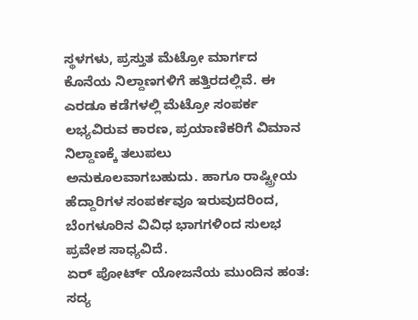ಸ್ಥಳಗಳು, ಪ್ರಸ್ತುತ ಮೆಟ್ರೋ ಮಾರ್ಗದ ಕೊನೆಯ ನಿಲ್ದಾಣಗಳಿಗೆ ಹತ್ತಿರದಲ್ಲಿವೆ. ಈ ಎರಡೂ ಕಡೆಗಳಲ್ಲಿ ಮೆಟ್ರೋ ಸಂಪರ್ಕ ಲಭ್ಯವಿರುವ ಕಾರಣ, ಪ್ರಯಾಣಿಕರಿಗೆ ವಿಮಾನ ನಿಲ್ದಾಣಕ್ಕೆ ತಲುಪಲು ಅನುಕೂಲವಾಗಬಹುದು. ಹಾಗೂ ರಾಷ್ಟ್ರೀಯ ಹೆದ್ದಾರಿಗಳ ಸಂಪರ್ಕವೂ ಇರುವುದರಿಂದ, ಬೆಂಗಳೂರಿನ ವಿವಿಧ ಭಾಗಗಳಿಂದ ಸುಲಭ ಪ್ರವೇಶ ಸಾಧ್ಯವಿದೆ.
ಏರ್ ಪೋರ್ಟ್ ಯೋಜನೆಯ ಮುಂದಿನ ಹಂತ:
ಸದ್ಯ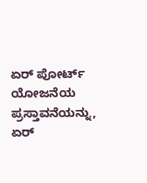ಏರ್ ಪೋರ್ಟ್ ಯೋಜನೆಯ ಪ್ರಸ್ತಾವನೆಯನ್ನು, ಏರ್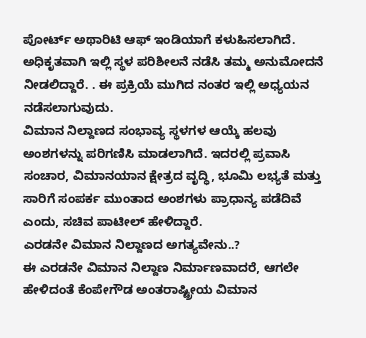ಪೋರ್ಟ್ ಅಥಾರಿಟಿ ಆಫ್ ಇಂಡಿಯಾಗೆ ಕಳುಹಿಸಲಾಗಿದೆ. ಅಧಿಕೃತವಾಗಿ ಇಲ್ಲಿ ಸ್ಥಳ ಪರಿಶೀಲನೆ ನಡೆಸಿ ತಮ್ಮ ಅನುಮೋದನೆ ನೀಡಲಿದ್ದಾರೆ. . ಈ ಪ್ರಕ್ರಿಯೆ ಮುಗಿದ ನಂತರ ಇಲ್ಲಿ ಅಧ್ಯಯನ ನಡೆಸಲಾಗುವುದು.
ವಿಮಾನ ನಿಲ್ದಾಣದ ಸಂಭಾವ್ಯ ಸ್ಥಳಗಳ ಆಯ್ಕೆ ಹಲವು ಅಂಶಗಳನ್ನು ಪರಿಗಣಿಸಿ ಮಾಡಲಾಗಿದೆ. ಇದರಲ್ಲಿ ಪ್ರವಾಸಿ ಸಂಚಾರ, ವಿಮಾನಯಾನ ಕ್ಷೇತ್ರದ ವೃದ್ಧಿ, ಭೂಮಿ ಲಭ್ಯತೆ ಮತ್ತು ಸಾರಿಗೆ ಸಂಪರ್ಕ ಮುಂತಾದ ಅಂಶಗಳು ಪ್ರಾಧಾನ್ಯ ಪಡೆದಿವೆ ಎಂದು, ಸಚಿವ ಪಾಟೀಲ್ ಹೇಳಿದ್ದಾರೆ.
ಎರಡನೇ ವಿಮಾನ ನಿಲ್ದಾಣದ ಅಗತ್ಯವೇನು..?
ಈ ಎರಡನೇ ವಿಮಾನ ನಿಲ್ದಾಣ ನಿರ್ಮಾಣವಾದರೆ, ಆಗಲೇ ಹೇಳಿದಂತೆ ಕೆಂಪೇಗೌಡ ಅಂತರಾಷ್ಟ್ರೀಯ ವಿಮಾನ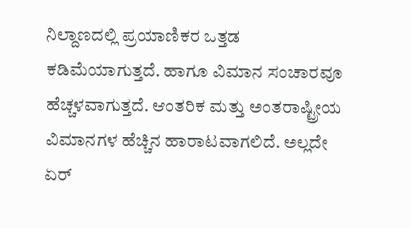ನಿಲ್ದಾಣದಲ್ಲಿ ಪ್ರಯಾಣಿಕರ ಒತ್ತಡ ಕಡಿಮೆಯಾಗುತ್ತದೆ. ಹಾಗೂ ವಿಮಾನ ಸಂಚಾರವೂ ಹೆಚ್ಚಳವಾಗುತ್ತದೆ. ಆಂತರಿಕ ಮತ್ತು ಅಂತರಾಷ್ಟ್ರೀಯ ವಿಮಾನಗಳ ಹೆಚ್ಚಿನ ಹಾರಾಟವಾಗಲಿದೆ. ಅಲ್ಲದೇ ಏರ್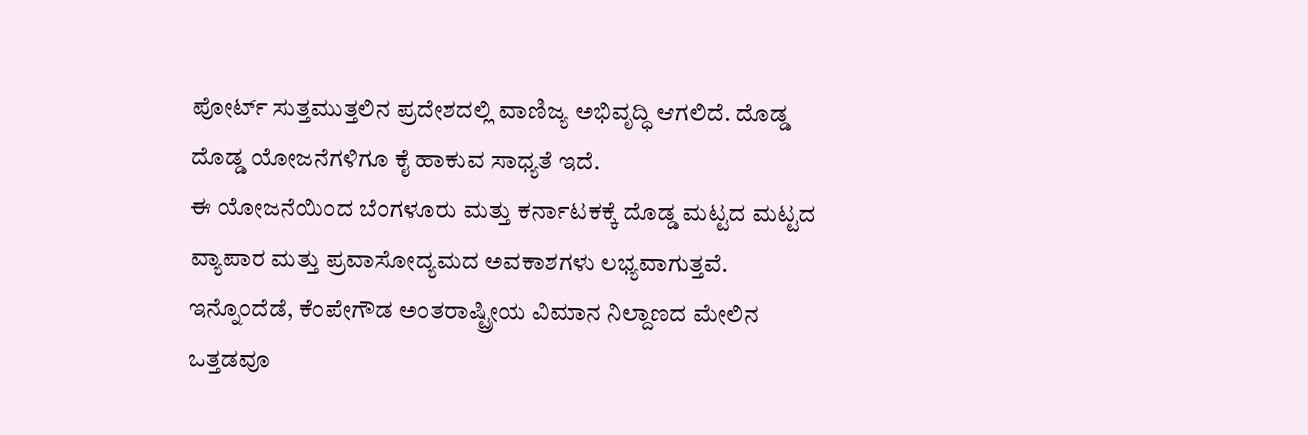ಪೋರ್ಟ್ ಸುತ್ತಮುತ್ತಲಿನ ಪ್ರದೇಶದಲ್ಲಿ ವಾಣಿಜ್ಯ ಅಭಿವೃದ್ಧಿ ಆಗಲಿದೆ. ದೊಡ್ಡ ದೊಡ್ಡ ಯೋಜನೆಗಳಿಗೂ ಕೈ ಹಾಕುವ ಸಾಧ್ಯತೆ ಇದೆ.
ಈ ಯೋಜನೆಯಿಂದ ಬೆಂಗಳೂರು ಮತ್ತು ಕರ್ನಾಟಕಕ್ಕೆ ದೊಡ್ಡ ಮಟ್ಟದ ಮಟ್ಟದ ವ್ಯಾಪಾರ ಮತ್ತು ಪ್ರವಾಸೋದ್ಯಮದ ಅವಕಾಶಗಳು ಲಭ್ಯವಾಗುತ್ತವೆ. ಇನ್ನೊಂದೆಡೆ, ಕೆಂಪೇಗೌಡ ಅಂತರಾಷ್ಟ್ರೀಯ ವಿಮಾನ ನಿಲ್ದಾಣದ ಮೇಲಿನ ಒತ್ತಡವೂ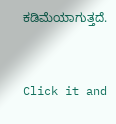ಕಡಿಮೆಯಾಗುತ್ತದೆ.


Click it and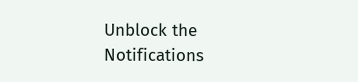Unblock the Notifications